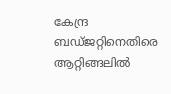കേന്ദ്ര ബഡ്ജറ്റിനെതിരെ ആറ്റിങ്ങലിൽ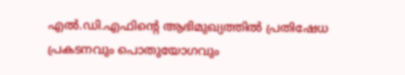എൽ.ഡി.എഫിന്റെ ആഭിമുഖ്യത്തിൽ പ്രതിഷേധ പ്രകടനവും പൊതുയോഗവും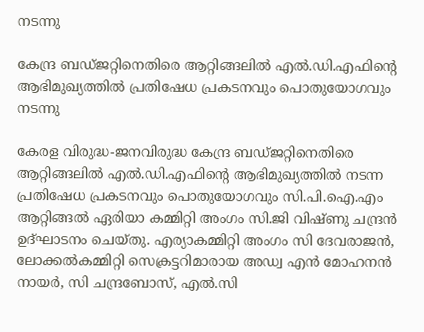നടന്നു

കേന്ദ്ര ബഡ്ജറ്റിനെതിരെ ആറ്റിങ്ങലിൽ എൽ.ഡി.എഫിന്റെ ആഭിമുഖ്യത്തിൽ പ്രതിഷേധ പ്രകടനവും പൊതുയോഗവും നടന്നു

കേരള വിരുദ്ധ-ജനവിരുദ്ധ കേന്ദ്ര ബഡ്ജറ്റിനെതിരെ ആറ്റിങ്ങലിൽ എൽ.ഡി.എഫിന്റെ ആഭിമുഖ്യത്തിൽ നടന്ന പ്രതിഷേധ പ്രകടനവും പൊതുയോഗവും സി.പി.ഐ.എം ആറ്റിങ്ങൽ ഏരിയാ കമ്മിറ്റി അംഗം സി.ജി വിഷ്ണു ചന്ദ്രൻ ഉദ്ഘാടനം ചെയ്തു. എര്യാകമ്മിറ്റി അംഗം സി ദേവരാജൻ, ലോക്കൽകമ്മിറ്റി സെക്രട്ടറിമാരായ അഡ്വ എൻ മോഹനൻ നായർ, സി ചന്ദ്രബോസ്, എൽ.സി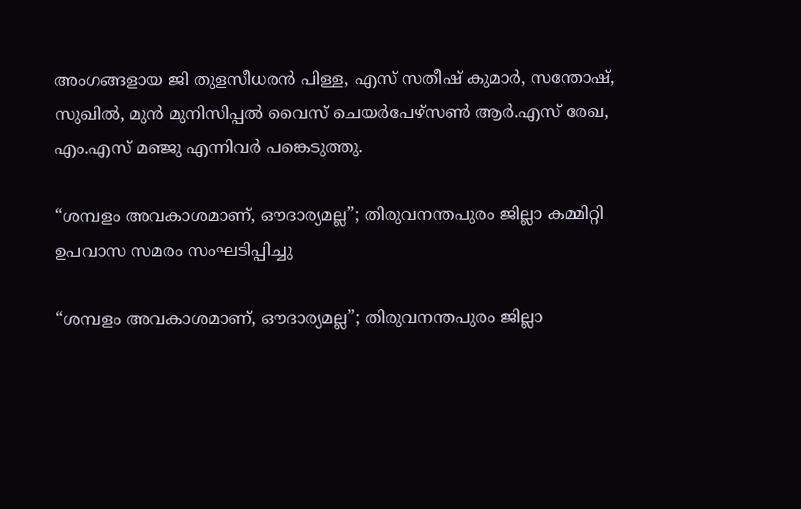അംഗങ്ങളായ ജി തുളസീധരൻ പിള്ള, എസ് സതീഷ് കുമാർ, സന്തോഷ്, സുഖിൽ, മുൻ മുനിസിപ്പൽ വൈസ് ചെയർപേഴ്സൺ ആർ.എസ് രേഖ, എം.എസ് മഞ്ജു എന്നിവർ പങ്കെടുത്തു.

“ശമ്പളം അവകാശമാണ്, ഔദാര്യമല്ല”; തിരുവനന്തപുരം ജില്ലാ കമ്മിറ്റി ഉപവാസ സമരം സംഘടിപ്പിച്ചു

“ശമ്പളം അവകാശമാണ്, ഔദാര്യമല്ല”; തിരുവനന്തപുരം ജില്ലാ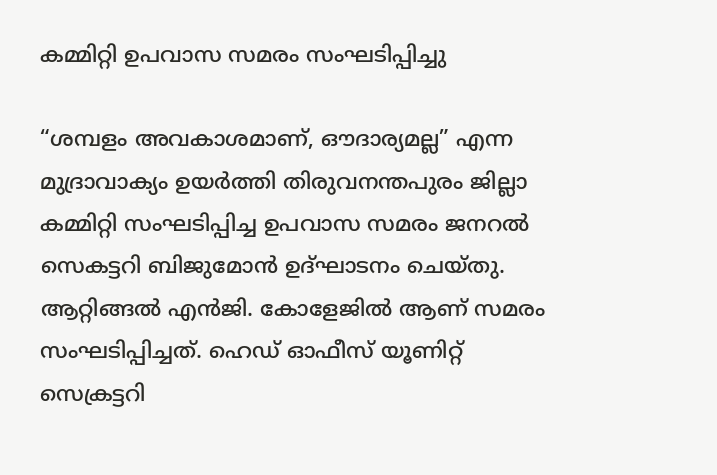കമ്മിറ്റി ഉപവാസ സമരം സംഘടിപ്പിച്ചു

“ശമ്പളം അവകാശമാണ്, ഔദാര്യമല്ല” എന്ന മുദ്രാവാക്യം ഉയർത്തി തിരുവനന്തപുരം ജില്ലാ കമ്മിറ്റി സംഘടിപ്പിച്ച ഉപവാസ സമരം ജനറൽ സെകട്ടറി ബിജുമോൻ ഉദ്ഘാടനം ചെയ്തു. ആറ്റിങ്ങൽ എൻജി. കോളേജിൽ ആണ് സമരം
സംഘടിപ്പിച്ചത്. ഹെഡ് ഓഫീസ് യൂണിറ്റ് സെക്രട്ടറി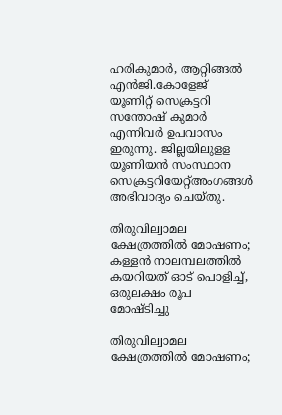ഹരികുമാർ, ആറ്റിങ്ങൽ എൻജി.കോളേജ് യൂണിറ്റ് സെക്രട്ടറി സന്തോഷ് കുമാർ എന്നിവർ ഉപവാസം ഇരുന്നു. ജില്ലയിലുളള യൂണിയൻ സംസ്ഥാന
സെക്രട്ടറിയേറ്റ്അംഗങ്ങൾ അഭിവാദ്യം ചെയ്തു.

തിരുവില്വാമല ക്ഷേത്രത്തിൽ മോഷണം; കള്ളൻ നാലമ്പലത്തിൽ കയറിയത് ഓട് പൊളിച്ച്, ഒരുലക്ഷം രൂപ മോഷ്ടിച്ചു

തിരുവില്വാമല ക്ഷേത്രത്തിൽ മോഷണം;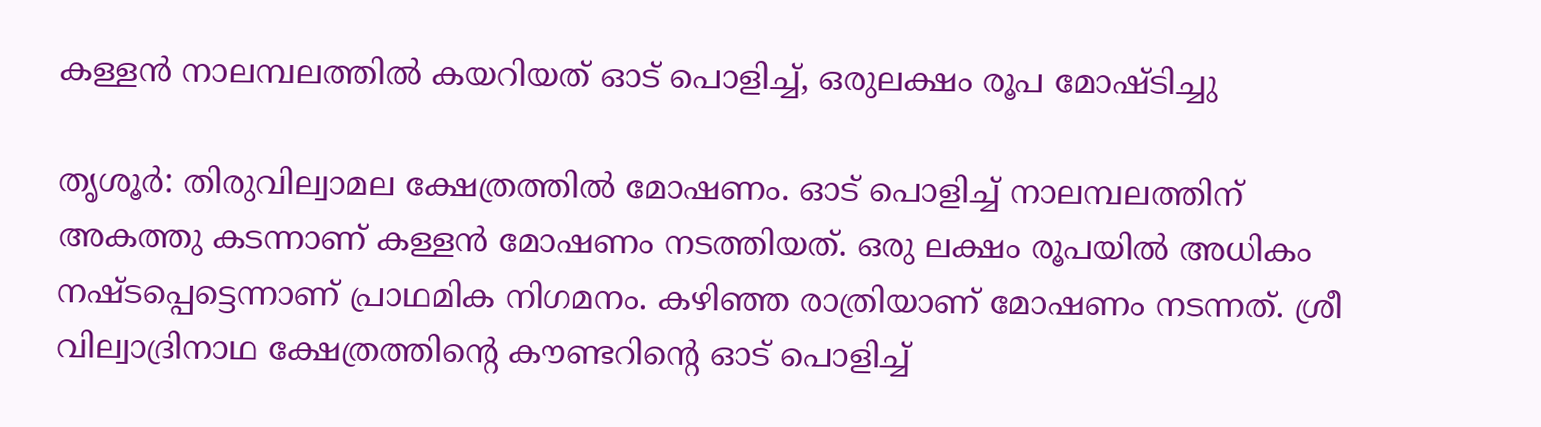കള്ളൻ നാലമ്പലത്തിൽ കയറിയത് ഓട് പൊളിച്ച്, ഒരുലക്ഷം രൂപ മോഷ്ടിച്ചു

തൃശൂര്‍: തിരുവില്വാമല ക്ഷേത്രത്തിൽ മോഷണം. ഓട് പൊളിച്ച് നാലമ്പലത്തിന് അകത്തു കടന്നാണ് കള്ളൻ മോഷണം നടത്തിയത്. ഒരു ലക്ഷം രൂപയിൽ അധികം നഷ്ടപ്പെട്ടെന്നാണ് പ്രാഥമിക നിഗമനം. കഴിഞ്ഞ രാത്രിയാണ് മോഷണം നടന്നത്. ശ്രീ വില്വാദ്രിനാഥ ക്ഷേത്രത്തിന്റെ കൗണ്ടറിന്റെ ഓട് പൊളിച്ച്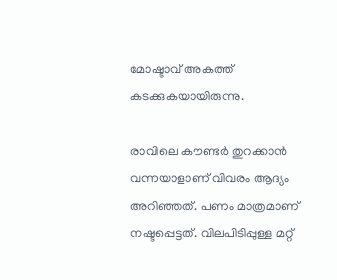മോഷ്ടാവ് അകത്ത് കടക്കുകയായിരുന്നു.

രാവിലെ കൗണ്ടർ തുറക്കാൻ വന്നയാളാണ് വിവരം ആദ്യം അറിഞ്ഞത്. പണം മാത്രമാണ് നഷ്ടപ്പെട്ടത്. വിലപിടിപ്പുള്ള മറ്റ്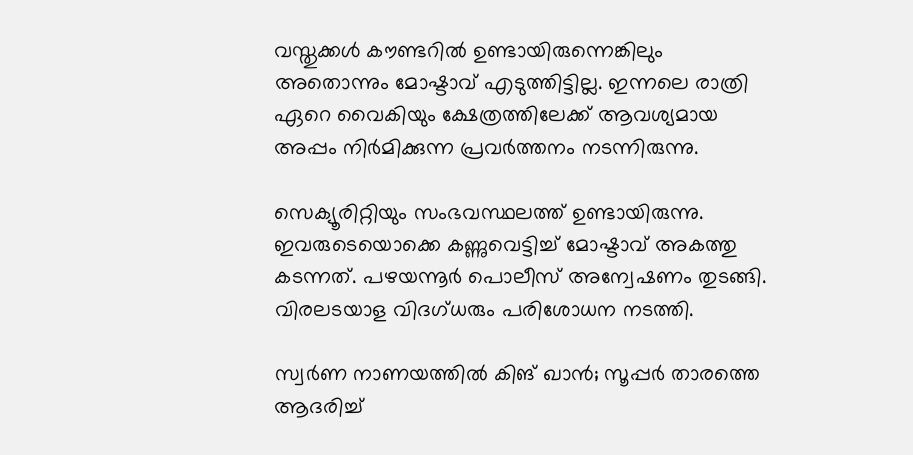വസ്തുക്കൾ കൗണ്ടറിൽ ഉണ്ടായിരുന്നെങ്കിലും അതൊന്നും മോഷ്ടാവ് എടുത്തിട്ടില്ല. ഇന്നലെ രാത്രി ഏറെ വൈകിയും ക്ഷേത്രത്തിലേക്ക് ആവശ്യമായ അപ്പം നിർമിക്കുന്ന പ്രവർത്തനം നടന്നിരുന്നു.

സെക്യൂരിറ്റിയും സംഭവസ്ഥലത്ത് ഉണ്ടായിരുന്നു. ഇവരുടെയൊക്കെ കണ്ണുവെട്ടിച്ച് മോഷ്ടാവ് അകത്തു കടന്നത്. പഴയന്നൂർ പൊലീസ് അന്വേഷണം തുടങ്ങി. വിരലടയാള വിദഗ്ധരും പരിശോധന നടത്തി.

സ്വർണ നാണയത്തിൽ കിങ് ഖാൻ; സൂപ്പർ താരത്തെ ആദരിച്ച്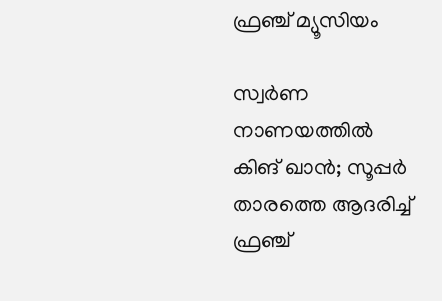ഫ്രഞ്ച് മ്യൂസിയം

സ്വർണ നാണയത്തിൽ കിങ് ഖാൻ; സൂപ്പർ താരത്തെ ആദരിച്ച് ഫ്രഞ്ച്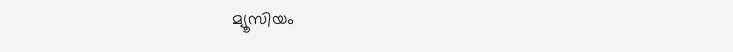മ്യൂസിയം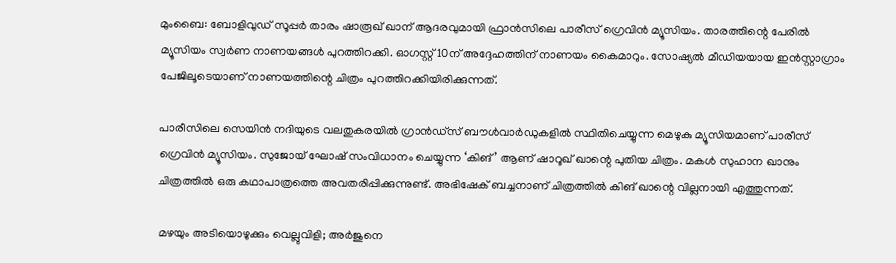മുംബൈ: ബോളിവുഡ് സൂപ്പർ താരം ഷാരൂഖ് ഖാന് ആദരവുമായി ഫ്രാൻസിലെ പാരീസ് ഗ്രെവിൻ മ്യൂസിയം. താരത്തിന്റെ പേരിൽ മ്യൂസിയം സ്വർണ നാണയങ്ങൾ പുറത്തിറക്കി. ഓഗസ്റ്റ് 10ന് അദ്ദേഹത്തിന് നാണയം കൈമാറും. സോഷ്യൽ മീഡിയയായ ഇൻസ്റ്റാഗ്രാം പേജിലൂടെയാണ് നാണയത്തിന്റെ ചിത്രം പുറത്തിറക്കിയിരിക്കുന്നത്.

പാരീസിലെ സെയിൻ നദിയുടെ വലതുകരയിൽ ഗ്രാൻഡ്സ് ബൗൾവാർഡുകളിൽ സ്ഥിതിചെയ്യുന്ന മെഴുകു മ്യൂസിയമാണ് പാരീസ് ഗ്രെവിൻ മ്യൂസിയം. സുജോയ് ഘോഷ് സംവിധാനം ചെയ്യുന്ന ‘കിങ്’ ആണ് ഷാറൂഖ് ഖാന്റെ പുതിയ ചിത്രം. മകൾ സുഹാന ഖാനും ചിത്രത്തില്‍ ഒരു കഥാപാത്രത്തെ അവതരിപ്പിക്കുന്നുണ്ട്. അഭിഷേക് ബച്ചനാണ് ചിത്രത്തിൽ കിങ് ഖാന്റെ വില്ലനായി എത്തുന്നത്.

മഴയും അടിയൊഴുക്കും വെല്ലുവിളി; അര്‍ജുനെ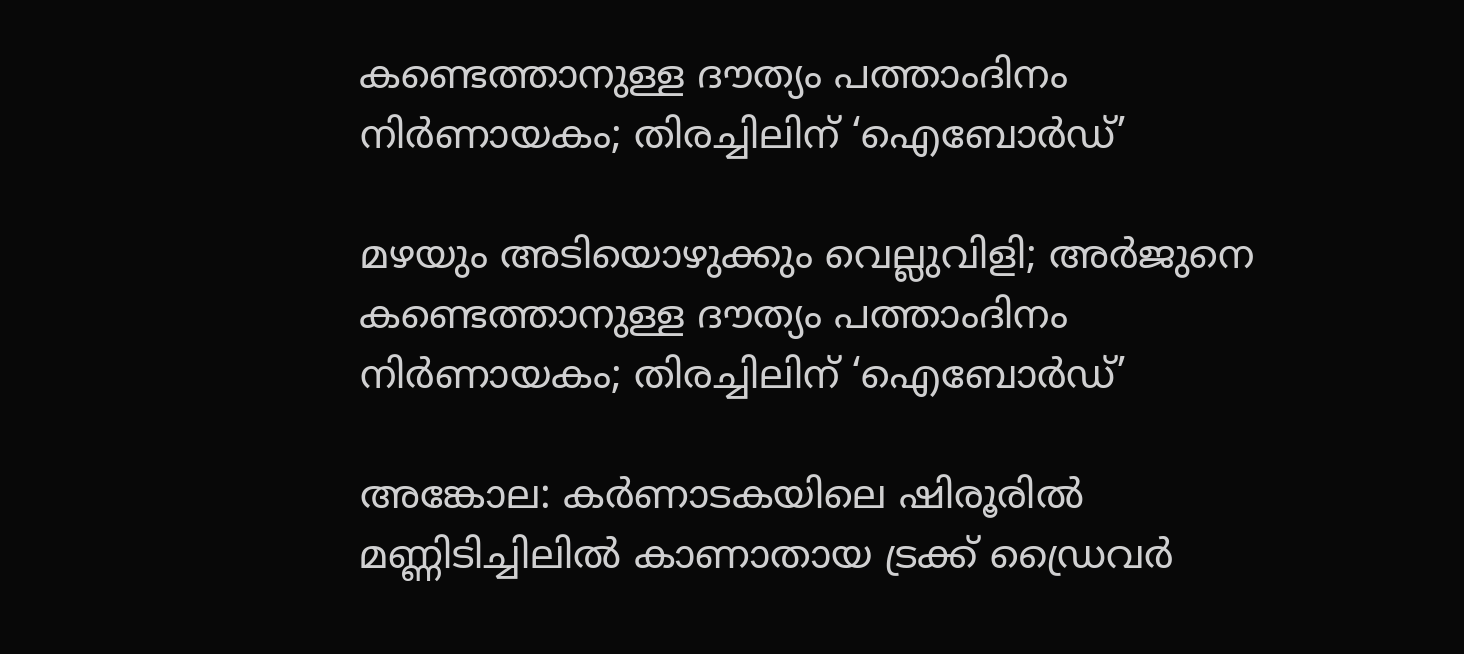കണ്ടെത്താനുള്ള ദൗത്യം പത്താംദിനം നിര്‍ണായകം; തിരച്ചിലിന് ‘ഐബോര്‍ഡ്’

മഴയും അടിയൊഴുക്കും വെല്ലുവിളി; അര്‍ജുനെ കണ്ടെത്താനുള്ള ദൗത്യം പത്താംദിനം നിര്‍ണായകം; തിരച്ചിലിന് ‘ഐബോര്‍ഡ്’

അങ്കോല: കര്‍ണാടകയിലെ ഷിരൂരില്‍ മണ്ണിടിച്ചിലില്‍ കാണാതായ ട്രക്ക് ഡ്രൈവര്‍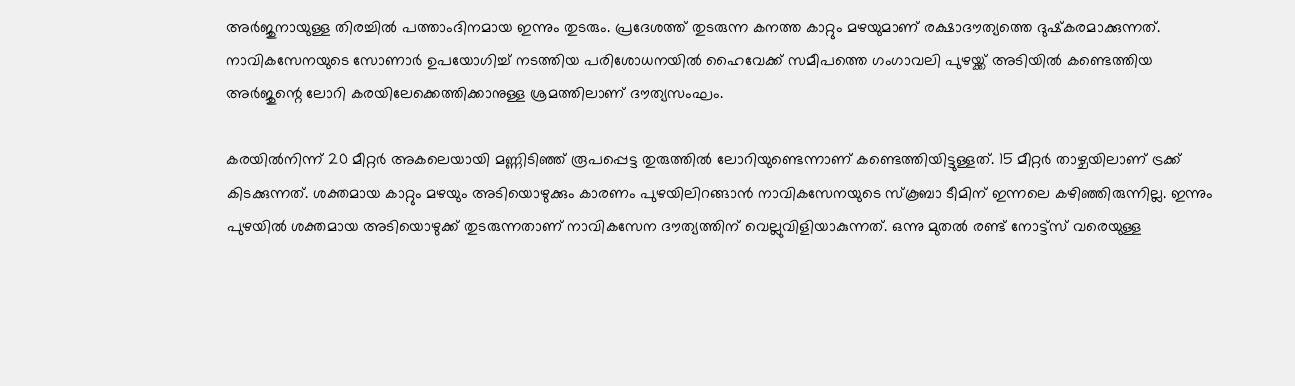അര്‍ജുനായുള്ള തിരച്ചില്‍ പത്താംദിനമായ ഇന്നും തുടരും. പ്രദേശത്ത് തുടരുന്ന കനത്ത കാറ്റും മഴയുമാണ് രക്ഷാദൗത്യത്തെ ദുഷ്‌കരമാക്കുന്നത്. നാവികസേനയുടെ സോണാര്‍ ഉപയോഗിച്ച് നടത്തിയ പരിശോധനയില്‍ ഹൈവേക്ക് സമീപത്തെ ഗംഗാവലി പുഴയ്ക്ക് അടിയില്‍ കണ്ടെത്തിയ അര്‍ജുന്റെ ലോറി കരയിലേക്കെത്തിക്കാനുള്ള ശ്രമത്തിലാണ് ദൗത്യസംഘം.

കരയില്‍നിന്ന് 20 മീറ്റര്‍ അകലെയായി മണ്ണിടിഞ്ഞ് രൂപപ്പെട്ട തുരുത്തില്‍ ലോറിയുണ്ടെന്നാണ് കണ്ടെത്തിയിട്ടുള്ളത്. 15 മീറ്റര്‍ താഴ്ചയിലാണ് ട്രക്ക് കിടക്കുന്നത്. ശക്തമായ കാറ്റും മഴയും അടിയൊഴുക്കും കാരണം പുഴയിലിറങ്ങാന്‍ നാവികസേനയുടെ സ്‌കൂബാ ടീമിന് ഇന്നലെ കഴിഞ്ഞിരുന്നില്ല. ഇന്നും പുഴയിൽ ശക്തമായ അടിയൊഴുക്ക് തുടരുന്നതാണ് നാവികസേന ദൗത്യത്തിന് വെല്ലുവിളിയാകുന്നത്. ഒന്നു മുതൽ രണ്ട് നോട്ട്സ് വരെയുള്ള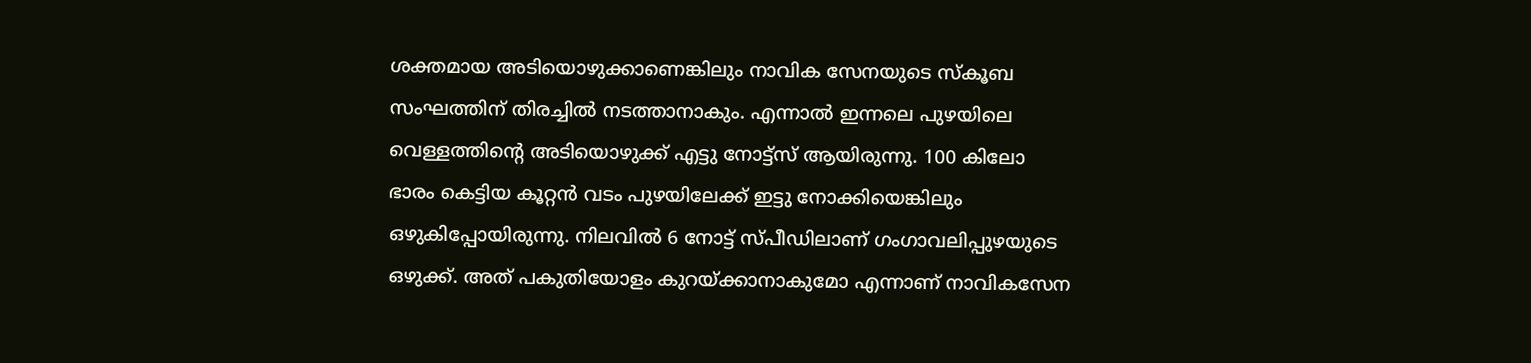ശക്തമായ അടിയൊഴുക്കാണെങ്കിലും നാവിക സേനയുടെ സ്കൂബ സംഘത്തിന് തിരച്ചിൽ നടത്താനാകും. എന്നാൽ ഇന്നലെ പുഴയിലെ വെള്ളത്തിന്റെ അടിയൊഴുക്ക് എട്ടു നോട്ട്സ് ആയിരുന്നു. 100 കിലോ ഭാരം കെട്ടിയ കൂറ്റൻ വടം പുഴയിലേക്ക് ഇട്ടു നോക്കിയെങ്കിലും ഒഴുകിപ്പോയിരുന്നു. നിലവിൽ 6 നോട്ട് സ്പീഡിലാണ് ഗംഗാവലിപ്പുഴയുടെ ഒഴുക്ക്. അത് പകുതിയോളം കുറയ്ക്കാനാകുമോ എന്നാണ് നാവികസേന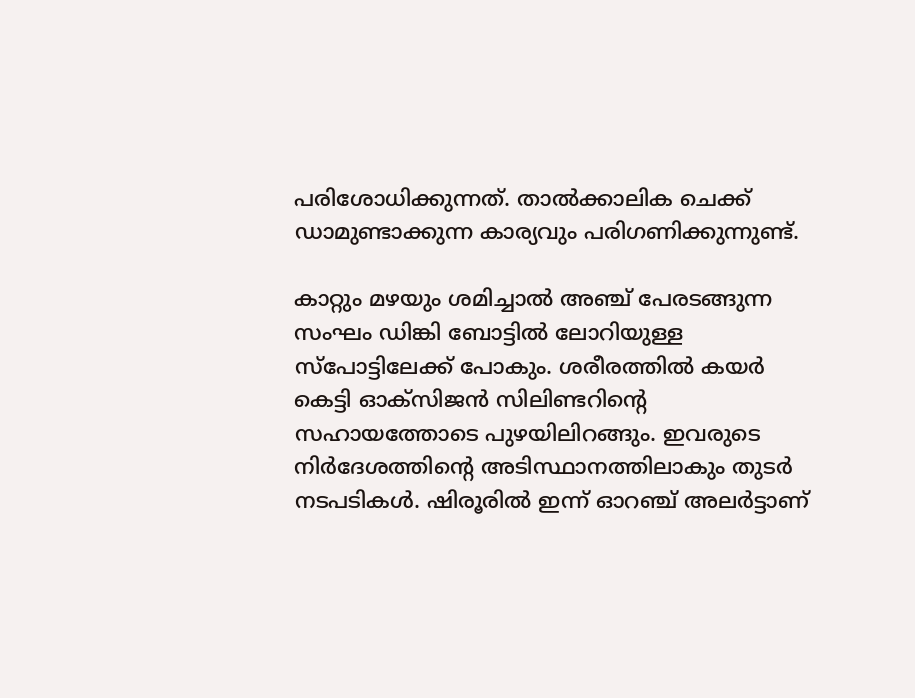പരിശോധിക്കുന്നത്. താൽക്കാലിക ചെക്ക് ഡാമുണ്ടാക്കുന്ന കാര്യവും പരിഗണിക്കുന്നുണ്ട്.

കാറ്റും മഴയും ശമിച്ചാൽ അഞ്ച് പേരടങ്ങുന്ന സംഘം ഡിങ്കി ബോട്ടിൽ ലോറിയുള്ള സ്പോട്ടിലേക്ക് പോകും. ശരീരത്തിൽ കയർ കെട്ടി ഓക്സിജൻ സിലിണ്ടറിന്റെ സഹായത്തോടെ പുഴയിലിറങ്ങും. ഇവരുടെ നിർദേശത്തിന്റെ അടിസ്ഥാനത്തിലാകും തുടർ നടപടികൾ. ഷിരൂരിൽ ഇന്ന് ഓറഞ്ച് അലർട്ടാണ്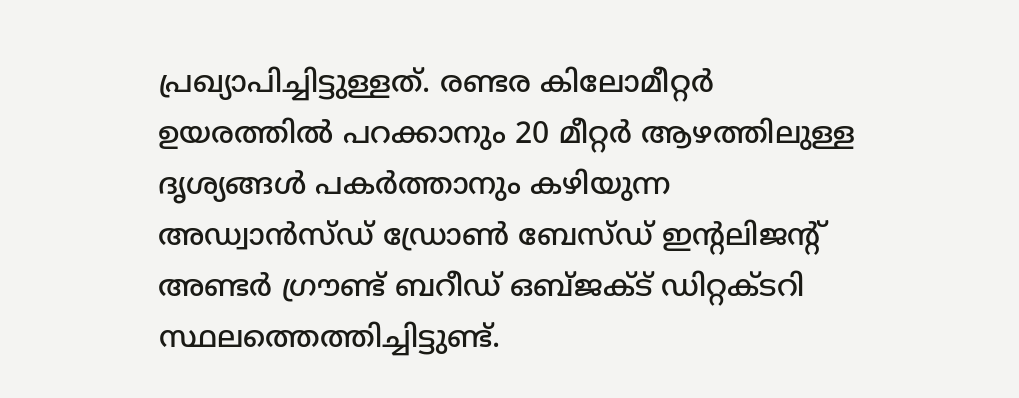പ്രഖ്യാപിച്ചിട്ടുള്ളത്. രണ്ടര കിലോമീറ്റർ ഉയരത്തിൽ പറക്കാനും 20 മീറ്റർ ആഴത്തിലുള്ള ദൃശ്യങ്ങൾ പകർത്താനും കഴിയുന്ന അഡ്വാൻസ്ഡ് ഡ്രോൺ ബേസ്ഡ് ഇന്റലിജന്റ് അണ്ടർ ഗ്രൗണ്ട് ബറീഡ് ഒബ്ജക്ട് ഡിറ്റക്ടറി സ്ഥലത്തെത്തിച്ചിട്ടുണ്ട്.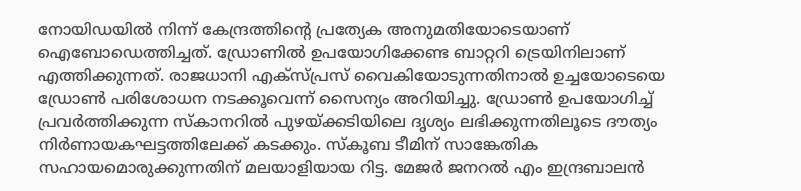നോയിഡയിൽ നിന്ന് കേന്ദ്രത്തിന്റെ പ്രത്യേക അനുമതിയോടെയാണ് ഐബോഡെത്തിച്ചത്. ഡ്രോണിൽ ഉപയോഗിക്കേണ്ട ബാറ്ററി ട്രെയിനിലാണ് എത്തിക്കുന്നത്. രാജധാനി എക്സ്പ്രസ് വൈകിയോടുന്നതിനാൽ ഉച്ചയോടെയെ ഡ്രോൺ പരിശോധന നടക്കൂവെന്ന് സൈന്യം അറിയിച്ചു. ഡ്രോൺ ഉപയോഗിച്ച് പ്രവർത്തിക്കുന്ന സ്കാനറിൽ പുഴയ്ക്കടിയിലെ ദൃശ്യം ലഭിക്കുന്നതിലൂടെ ദൗത്യം നിർണായകഘട്ടത്തിലേക്ക് കടക്കും. സ്‌കൂബ ടീമിന് സാങ്കേതിക സഹായമൊരുക്കുന്നതിന് മലയാളിയായ റിട്ട. മേജര്‍ ജനറല്‍ എം ഇന്ദ്രബാലൻ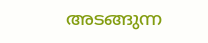അടങ്ങുന്ന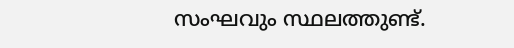സംഘവും സ്ഥലത്തുണ്ട്.